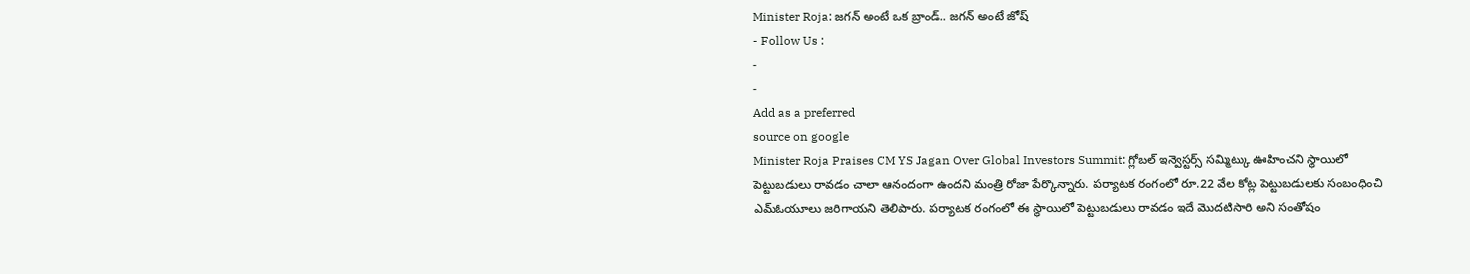Minister Roja: జగన్ అంటే ఒక బ్రాండ్.. జగన్ అంటే జోష్
- Follow Us :
-
-
Add as a preferred
source on google
Minister Roja Praises CM YS Jagan Over Global Investors Summit: గ్లోబల్ ఇన్వెస్టర్స్ సమ్మిట్కు ఊహించని స్థాయిలో పెట్టుబడులు రావడం చాలా ఆనందంగా ఉందని మంత్రి రోజా పేర్కొన్నారు. పర్యాటక రంగంలో రూ.22 వేల కోట్ల పెట్టుబడులకు సంబంధించి ఎమ్ఓయూలు జరిగాయని తెలిపారు. పర్యాటక రంగంలో ఈ స్థాయిలో పెట్టుబడులు రావడం ఇదే మొదటిసారి అని సంతోషం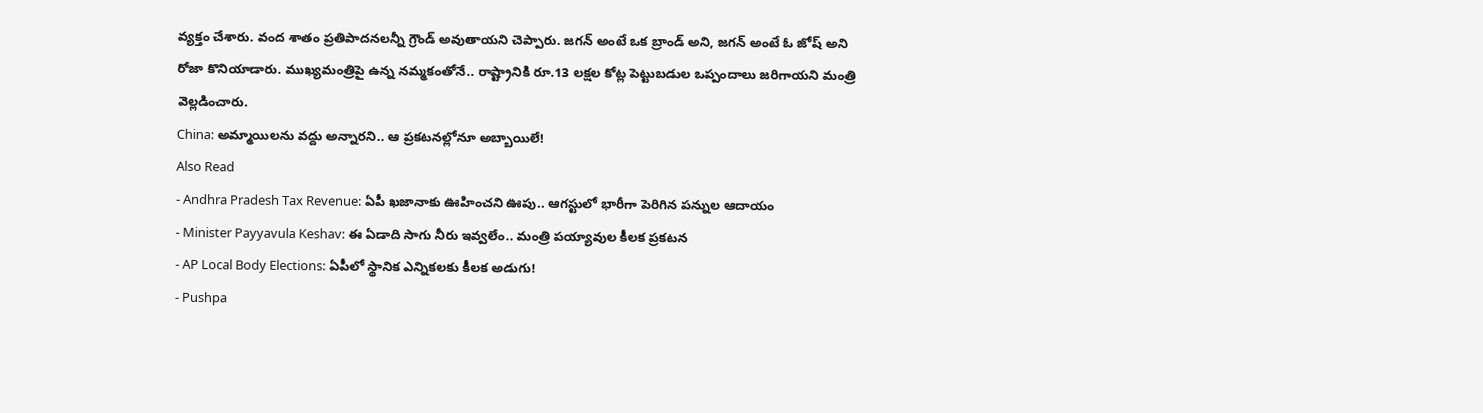వ్యక్తం చేశారు. వంద శాతం ప్రతిపాదనలన్నీ గ్రౌండ్ అవుతాయని చెప్పారు. జగన్ అంటే ఒక బ్రాండ్ అని, జగన్ అంటే ఓ జోష్ అని రోజా కొనియాడారు. ముఖ్యమంత్రిపై ఉన్న నమ్మకంతోనే.. రాష్ట్రానికి రూ.13 లక్షల కోట్ల పెట్టుబడుల ఒప్పందాలు జరిగాయని మంత్రి వెల్లడించారు.
China: అమ్మాయిలను వద్దు అన్నారని.. ఆ ప్రకటనల్లోనూ అబ్బాయిలే!
Also Read
- Andhra Pradesh Tax Revenue: ఏపీ ఖజానాకు ఊహించని ఊపు.. ఆగస్టులో భారీగా పెరిగిన పన్నుల ఆదాయం
- Minister Payyavula Keshav: ఈ ఏడాది సాగు నీరు ఇవ్వలేం.. మంత్రి పయ్యావుల కీలక ప్రకటన
- AP Local Body Elections: ఏపీలో స్థానిక ఎన్నికలకు కీలక అడుగు!
- Pushpa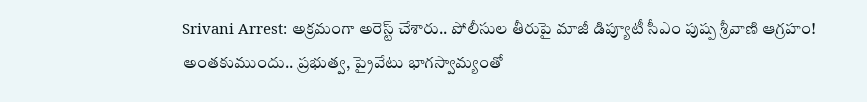Srivani Arrest: అక్రమంగా అరెస్ట్ చేశారు.. పోలీసుల తీరుపై మాజీ డిప్యూటీ సీఎం పుష్ప శ్రీవాణి ఆగ్రహం!
అంతకుముందు.. ప్రభుత్వ, ప్రైవేటు భాగస్వామ్యంతో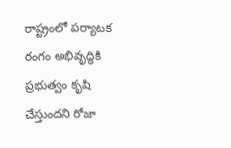రాష్ట్రంలో పర్యాటక రంగం అభివృద్ధికి ప్రభుత్వం కృషి చేస్తుందని రోజా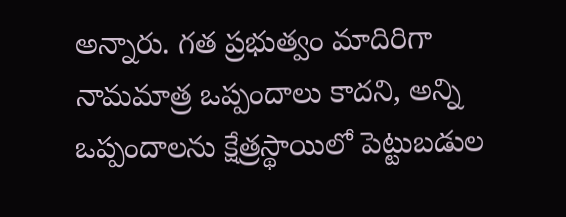అన్నారు. గత ప్రభుత్వం మాదిరిగా నామమాత్ర ఒప్పందాలు కాదని, అన్ని ఒప్పందాలను క్షేత్రస్థాయిలో పెట్టుబడుల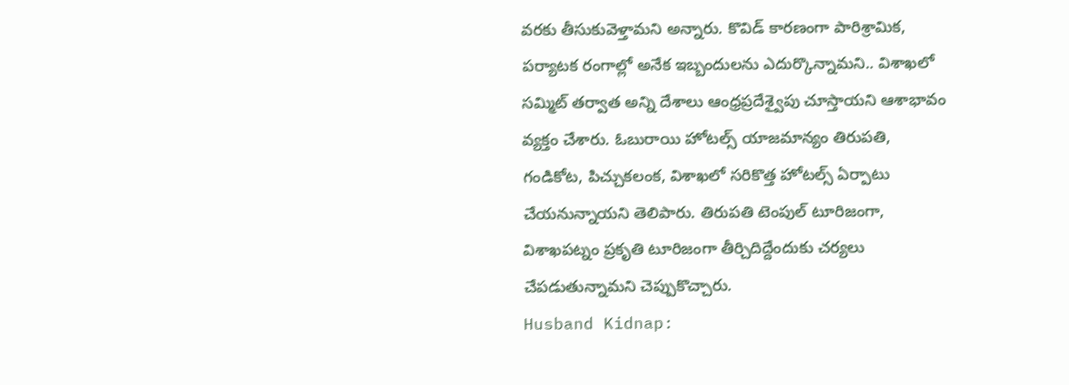వరకు తీసుకువెళ్తామని అన్నారు. కొవిడ్ కారణంగా పారిశ్రామిక, పర్యాటక రంగాల్లో అనేక ఇబ్బందులను ఎదుర్కొన్నామని.. విశాఖలో సమ్మిట్ తర్వాత అన్ని దేశాలు ఆంధ్రప్రదేశ్వైపు చూస్తాయని ఆశాభావం వ్యక్తం చేశారు. ఓబురాయి హోటల్స్ యాజమాన్యం తిరుపతి, గండికోట, పిచ్చుకలంక, విశాఖలో సరికొత్త హోటల్స్ ఏర్పాటు చేయనున్నాయని తెలిపారు. తిరుపతి టెంపుల్ టూరిజంగా, విశాఖపట్నం ప్రకృతి టూరిజంగా తీర్చిదిద్దేందుకు చర్యలు చేపడుతున్నామని చెప్పుకొచ్చారు.
Husband Kidnap: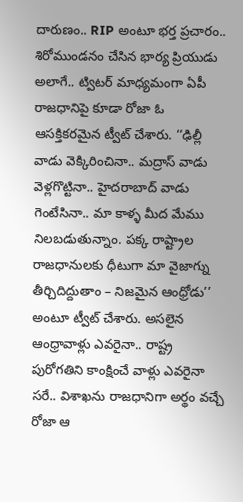దారుణం.. RIP అంటూ భర్త ప్రచారం.. శిరోముండనం చేసిన భార్య ప్రియుడు
అలాగే.. ట్విటర్ మాధ్యమంగా ఏపీ రాజధానిపై కూడా రోజా ఓ ఆసక్తికరమైన ట్వీట్ చేశారు. ‘‘ఢిల్లీ వాడు వెక్కిరించినా.. మద్రాస్ వాడు వెళ్లగొట్టినా.. హైదరాబాద్ వాడు గెంటేసినా.. మా కాళ్ళ మీద మేము నిలబడుతున్నాం. పక్క రాష్ట్రాల రాజధానులకు ధీటుగా మా వైజాగ్ను తీర్చిదిద్దుతాం – నిజమైన ఆంధ్రోడు’’ అంటూ ట్వీట్ చేశారు. అసలైన ఆంధ్రావాళ్లు ఎవరైనా.. రాష్ట్ర పురోగతిని కాంక్షించే వాళ్లు ఎవరైనా సరే.. విశాఖను రాజధానిగా అర్థం వచ్చే రోజా ఆ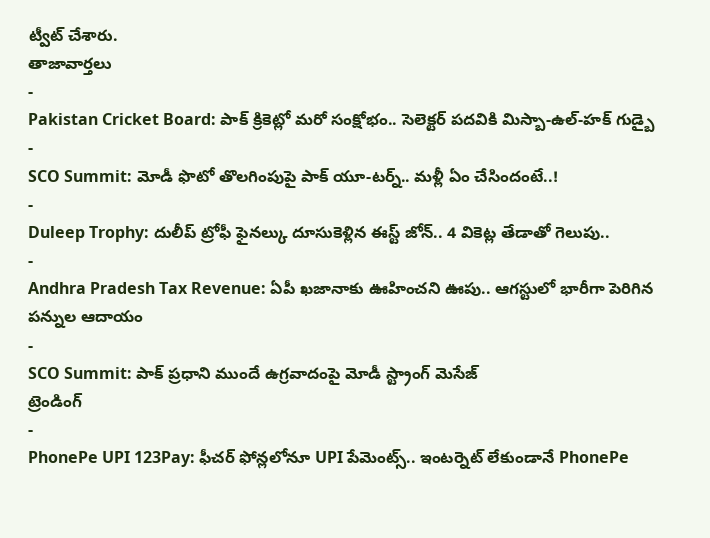ట్వీట్ చేశారు.
తాజావార్తలు
-
Pakistan Cricket Board: పాక్ క్రికెట్లో మరో సంక్షోభం.. సెలెక్టర్ పదవికి మిస్బా-ఉల్-హక్ గుడ్బై
-
SCO Summit: మోడీ ఫొటో తొలగింపుపై పాక్ యూ-టర్న్.. మళ్లీ ఏం చేసిందంటే..!
-
Duleep Trophy: దులీప్ ట్రోఫీ ఫైనల్కు దూసుకెళ్లిన ఈస్ట్ జోన్.. 4 వికెట్ల తేడాతో గెలుపు..
-
Andhra Pradesh Tax Revenue: ఏపీ ఖజానాకు ఊహించని ఊపు.. ఆగస్టులో భారీగా పెరిగిన పన్నుల ఆదాయం
-
SCO Summit: పాక్ ప్రధాని ముందే ఉగ్రవాదంపై మోడీ స్ట్రాంగ్ మెసేజ్
ట్రెండింగ్
-
PhonePe UPI 123Pay: ఫీచర్ ఫోన్లలోనూ UPI పేమెంట్స్.. ఇంటర్నెట్ లేకుండానే PhonePe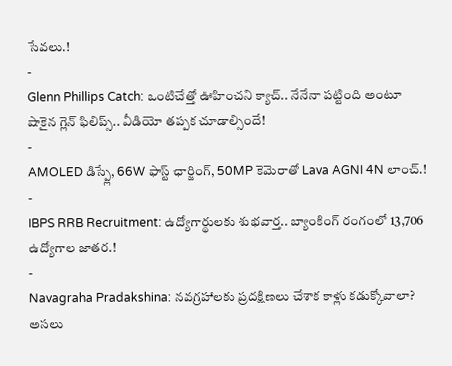సేవలు.!
-
Glenn Phillips Catch: ఒంటిచేత్తో ఊహించని క్యాచ్.. నేనేనా పట్టింది అంటూ షాకైన గ్లెన్ ఫిలిప్స్.. వీడియో తప్పక చూడాల్సిందే!
-
AMOLED డిస్ప్లే, 66W ఫాస్ట్ ఛార్జింగ్, 50MP కెమెరాతో Lava AGNI 4N లాంచ్.!
-
IBPS RRB Recruitment: ఉద్యోగార్థులకు శుభవార్త.. బ్యాంకింగ్ రంగంలో 13,706 ఉద్యోగాల జాతర.!
-
Navagraha Pradakshina: నవగ్రహాలకు ప్రదక్షిణలు చేశాక కాళ్లు కడుక్కోవాలా? అసలు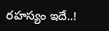రహస్యం ఇదే..!